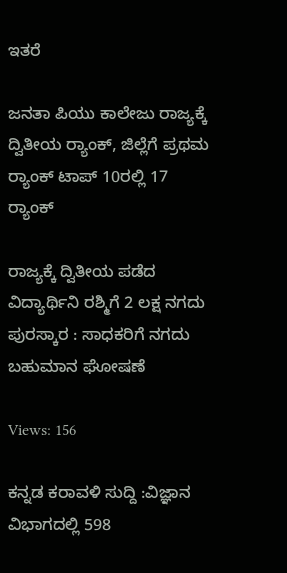ಇತರೆ

ಜನತಾ ಪಿಯು ಕಾಲೇಜು ರಾಜ್ಯಕ್ಕೆ ದ್ವಿತೀಯ ರ‍್ಯಾಂಕ್, ಜಿಲ್ಲೆಗೆ ಪ್ರಥಮ ರ‍್ಯಾಂಕ್ ಟಾಪ್ 10ರಲ್ಲಿ 17 ರ‍್ಯಾಂಕ್

ರಾಜ್ಯಕ್ಕೆ ದ್ವಿತೀಯ ಪಡೆದ ವಿದ್ಯಾರ್ಥಿನಿ ರಶ್ಮಿಗೆ 2 ಲಕ್ಷ ನಗದು ಪುರಸ್ಕಾರ : ಸಾಧಕರಿಗೆ ನಗದು ಬಹುಮಾನ ಘೋಷಣೆ

Views: 156

ಕನ್ನಡ ಕರಾವಳಿ ಸುದ್ದಿ :ವಿಜ್ಞಾನ ವಿಭಾಗದಲ್ಲಿ 598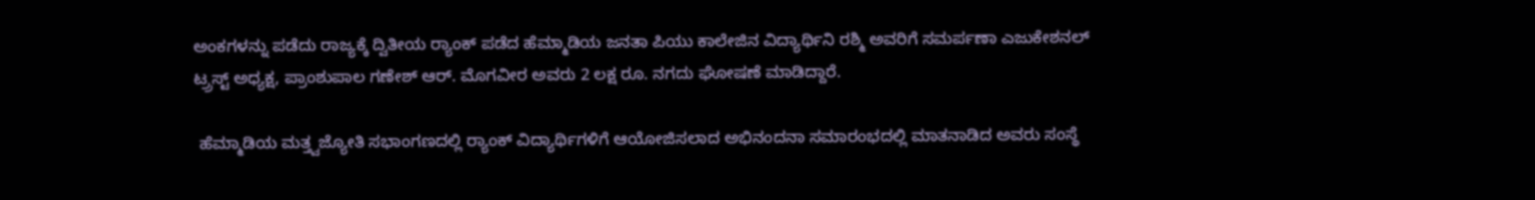ಅಂಕಗಳನ್ನು ಪಡೆದು ರಾಜ್ಯಕ್ಕೆ ದ್ವಿತೀಯ ರ‍್ಯಾಂಕ್ ಪಡೆದ ಹೆಮ್ಮಾಡಿಯ ಜನತಾ ಪಿಯು ಕಾಲೇಜಿನ ವಿದ್ಯಾರ್ಥಿನಿ ರಶ್ಮಿ ಅವರಿಗೆ ಸಮರ್ಪಣಾ ಎಜುಕೇಶನಲ್ ಟ್ರ್ರಸ್ಟ್ ಅಧ್ಯಕ್ಷ, ಪ್ರಾಂಶುಪಾಲ ಗಣೇಶ್ ಆರ್. ಮೊಗವೀರ ಅವರು 2 ಲಕ್ಷ ರೂ. ನಗದು ಘೋಷಣೆ ಮಾಡಿದ್ದಾರೆ.

 ಹೆಮ್ಮಾಡಿಯ ಮತ್ತ್ವಜ್ಯೋತಿ ಸಭಾಂಗಣದಲ್ಲಿ ರ‍್ಯಾಂಕ್ ವಿದ್ಯಾರ್ಥಿಗಳಿಗೆ ಆಯೋಜಿಸಲಾದ ಅಭಿನಂದನಾ ಸಮಾರಂಭದಲ್ಲಿ ಮಾತನಾಡಿದ ಅವರು ಸಂಸ್ಥೆ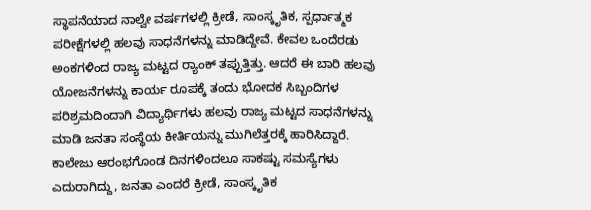ಸ್ಥಾಪನೆಯಾದ ನಾಲ್ವೇ ವರ್ಷಗಳಲ್ಲಿ ಕ್ರೀಡೆ, ಸಾಂಸ್ಕೃತಿಕ, ಸ್ಪರ್ಧಾತ್ಮಕ ಪರೀಕ್ಷೆಗಳಲ್ಲಿ ಹಲವು ಸಾಧನೆಗಳನ್ನು ಮಾಡಿದ್ದೇವೆ. ಕೇವಲ ಒಂದೆರಡು ಅಂಕಗಳಿಂದ ರಾಜ್ಯ ಮಟ್ಟದ ರ‍್ಯಾಂಕ್ ತಪ್ಪುತ್ತಿತ್ತು. ಆದರೆ ಈ ಬಾರಿ ಹಲವು ಯೋಜನೆಗಳನ್ನು ಕಾರ್ಯ ರೂಪಕ್ಕೆ ತಂದು ಭೋದಕ ಸಿಬ್ಬಂದಿಗಳ ಪರಿಶ್ರಮದಿಂದಾಗಿ ವಿದ್ಯಾರ್ಥಿಗಳು ಹಲವು ರಾಜ್ಯ ಮಟ್ಟದ ಸಾಧನೆಗಳನ್ನು ಮಾಡಿ ಜನತಾ ಸಂಸ್ಥೆಯ ಕೀರ್ತಿಯನ್ನು ಮುಗಿಲೆತ್ತರಕ್ಕೆ ಹಾರಿಸಿದ್ದಾರೆ. ಕಾಲೇಜು ಆರಂಭಗೊಂಡ ದಿನಗಳಿಂದಲೂ ಸಾಕಷ್ಟು ಸಮಸ್ಯೆಗಳು ಎದುರಾಗಿದ್ದು, ಜನತಾ ಎಂದರೆ ಕ್ರೀಡೆ, ಸಾಂಸ್ಕೃತಿಕ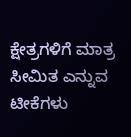ಕ್ಷೇತ್ರಗಳಿಗೆ ಮಾತ್ರ ಸೀಮಿತ ಎನ್ನುವ ಟೀಕೆಗಳು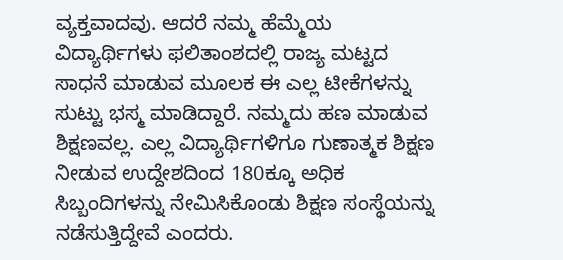ವ್ಯಕ್ತವಾದವು. ಆದರೆ ನಮ್ಮ ಹೆಮ್ಮೆಯ ವಿದ್ಯಾರ್ಥಿಗಳು ಫಲಿತಾಂಶದಲ್ಲಿ ರಾಜ್ಯ ಮಟ್ಟದ ಸಾಧನೆ ಮಾಡುವ ಮೂಲಕ ಈ ಎಲ್ಲ ಟೀಕೆಗಳನ್ನು ಸುಟ್ಟು ಭಸ್ಮ ಮಾಡಿದ್ದಾರೆ. ನಮ್ಮದು ಹಣ ಮಾಡುವ ಶಿಕ್ಷಣವಲ್ಲ. ಎಲ್ಲ ವಿದ್ಯಾರ್ಥಿಗಳಿಗೂ ಗುಣಾತ್ಮಕ ಶಿಕ್ಷಣ ನೀಡುವ ಉದ್ದೇಶದಿಂದ 180ಕ್ಕೂ ಅಧಿಕ ಸಿಬ್ಬಂದಿಗಳನ್ನು ನೇಮಿಸಿಕೊಂಡು ಶಿಕ್ಷಣ ಸಂಸ್ಥೆಯನ್ನು ನಡೆಸುತ್ತಿದ್ದೇವೆ ಎಂದರು.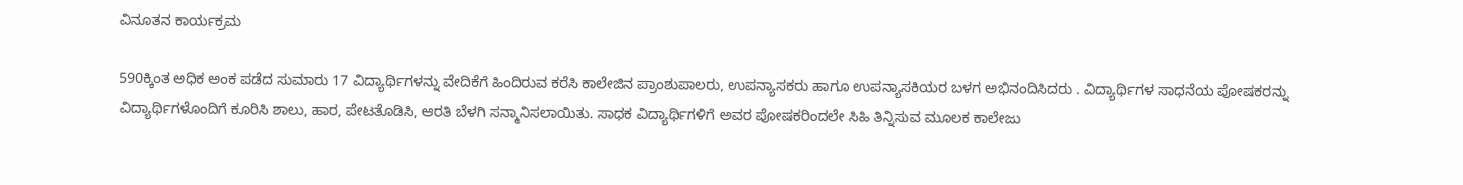ವಿನೂತನ ಕಾರ್ಯಕ್ರಮ

590ಕ್ಕಿಂತ ಅಧಿಕ ಅಂಕ ಪಡೆದ ಸುಮಾರು 17 ವಿದ್ಯಾರ್ಥಿಗಳನ್ನು ವೇದಿಕೆಗೆ ಹಿಂದಿರುವ ಕರೆಸಿ ಕಾಲೇಜಿನ ಪ್ರಾಂಶುಪಾಲರು, ಉಪನ್ಯಾಸಕರು ಹಾಗೂ ಉಪನ್ಯಾಸಕಿಯರ ಬಳಗ ಅಭಿನಂದಿಸಿದರು . ವಿದ್ಯಾರ್ಥಿಗಳ ಸಾಧನೆಯ ಪೋಷಕರನ್ನು ವಿದ್ಯಾರ್ಥಿಗಳೊಂದಿಗೆ ಕೂರಿಸಿ ಶಾಲು, ಹಾರ, ಪೇಟತೊಡಿಸಿ, ಆರತಿ ಬೆಳಗಿ ಸನ್ಮಾನಿಸಲಾಯಿತು. ಸಾಧಕ ವಿದ್ಯಾರ್ಥಿಗಳಿಗೆ ಅವರ ಪೋಷಕರಿಂದಲೇ ಸಿಹಿ ತಿನ್ನಿಸುವ ಮೂಲಕ ಕಾಲೇಜು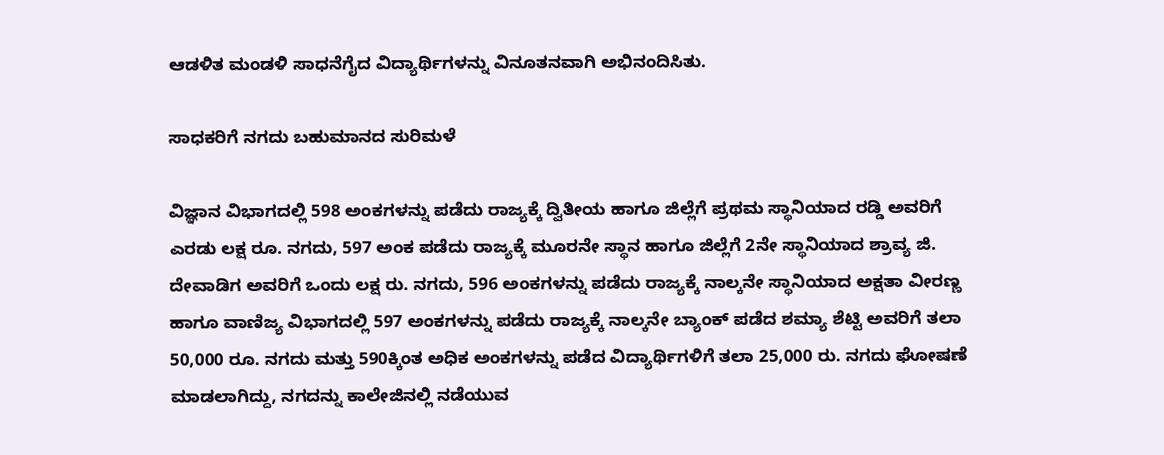ಆಡಳಿತ ಮಂಡಳಿ ಸಾಧನೆಗೈದ ವಿದ್ಯಾರ್ಥಿಗಳನ್ನು ವಿನೂತನವಾಗಿ ಅಭಿನಂದಿಸಿತು.

ಸಾಧಕರಿಗೆ ನಗದು ಬಹುಮಾನದ ಸುರಿಮಳೆ

ವಿಜ್ಞಾನ ವಿಭಾಗದಲ್ಲಿ 598 ಅಂಕಗಳನ್ನು ಪಡೆದು ರಾಜ್ಯಕ್ಕೆ ದ್ವಿತೀಯ ಹಾಗೂ ಜಿಲ್ಲೆಗೆ ಪ್ರಥಮ ಸ್ಥಾನಿಯಾದ ರಡ್ಡಿ ಅವರಿಗೆ ಎರಡು ಲಕ್ಷ ರೂ. ನಗದು, 597 ಅಂಕ ಪಡೆದು ರಾಜ್ಯಕ್ಕೆ ಮೂರನೇ ಸ್ಥಾನ ಹಾಗೂ ಜಿಲ್ಲೆಗೆ 2ನೇ ಸ್ಥಾನಿಯಾದ ಶ್ರಾವ್ಯ ಜಿ. ದೇವಾಡಿಗ ಅವರಿಗೆ ಒಂದು ಲಕ್ಷ ರು. ನಗದು, 596 ಅಂಕಗಳನ್ನು ಪಡೆದು ರಾಜ್ಯಕ್ಕೆ ನಾಲ್ಕನೇ ಸ್ಥಾನಿಯಾದ ಅಕ್ಷತಾ ವೀರಣ್ಣ ಹಾಗೂ ವಾಣಿಜ್ಯ ವಿಭಾಗದಲ್ಲಿ 597 ಅಂಕಗಳನ್ನು ಪಡೆದು ರಾಜ್ಯಕ್ಕೆ ನಾಲ್ಕನೇ ಬ್ಯಾಂಕ್ ಪಡೆದ ಶಮ್ಯಾ ಶೆಟ್ಟಿ ಅವರಿಗೆ ತಲಾ 50,000 ರೂ. ನಗದು ಮತ್ತು 590ಕ್ಕಿಂತ ಅಧಿಕ ಅಂಕಗಳನ್ನು ಪಡೆದ ವಿದ್ಯಾರ್ಥಿಗಳಿಗೆ ತಲಾ 25,000 ರು. ನಗದು ಘೋಷಣೆ ಮಾಡಲಾಗಿದ್ದು, ನಗದನ್ನು ಕಾಲೇಜಿನಲ್ಲಿ ನಡೆಯುವ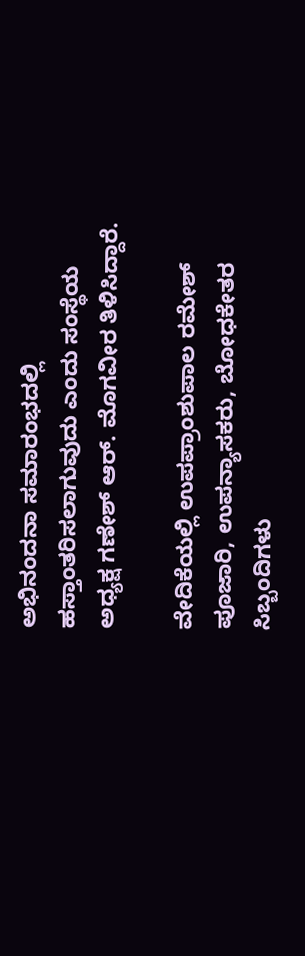ಅಭಿನಂದನಾ ಸಮಾರಂಭದಲ್ಲಿ ಹಸ್ತಾಂತರಿಸಲಾಗುವುದು ಎಂದು ಸಂಸ್ಥೆಯ ಅಧ್ಯಕ್ಷ ಗಣೇಶ್ ಆರ್. ಮೊಗವೀರ ತಿಳಿಸಿದ್ದಾರೆ.

ವೇದಿಕೆಯಲ್ಲಿ ಉಪಪ್ರಾಂಶುಪಾಲ ರಮೇಶ್ ಪೂಜಾರಿ, ಉಪನ್ಯಾಸಕರು, ಬೋಧಕೇತರ ಸಿಬ್ಬಂದಿಗಳು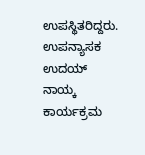ಉಪಸ್ಥಿತರಿದ್ದರು. ಉಪನ್ಯಾಸಕ ಉದಯ್ ನಾಯ್ಕ ಕಾರ್ಯಕ್ರಮ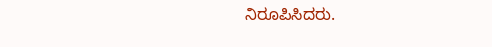ನಿರೂಪಿಸಿದರು.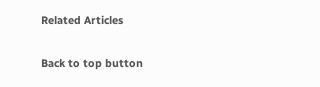Related Articles

Back to top button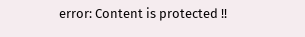error: Content is protected !!